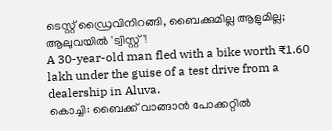ടെസ്റ്റ് ഡ്രൈവിനിറങ്ങി, ബൈക്കുമില്ല ആളുമില്ല; ആലുവയിൽ 'ട്വിസ്റ്റ്'!
A 30-year-old man fled with a bike worth ₹1.60 lakh under the guise of a test drive from a dealership in Aluva.
കൊച്ചി: ബൈക്ക് വാങ്ങാൻ പോക്കറ്റിൽ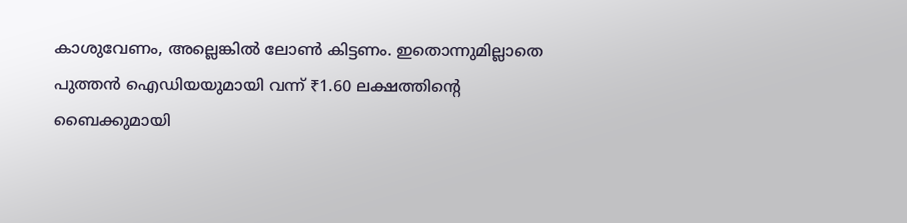കാശുവേണം, അല്ലെങ്കിൽ ലോൺ കിട്ടണം. ഇതൊന്നുമില്ലാതെ പുത്തൻ ഐഡിയയുമായി വന്ന് ₹1.60 ലക്ഷത്തിന്റെ ബൈക്കുമായി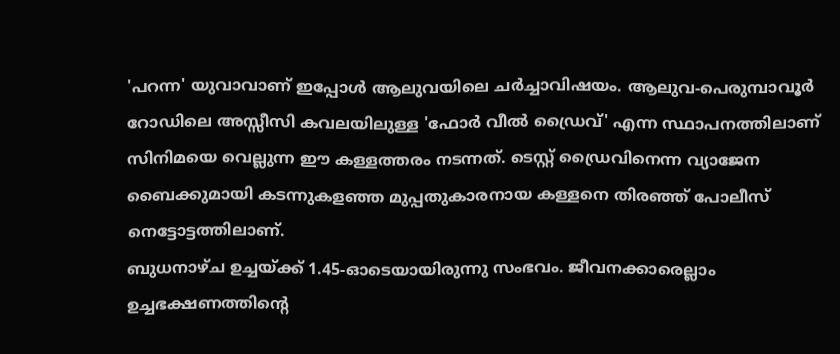'പറന്ന' യുവാവാണ് ഇപ്പോൾ ആലുവയിലെ ചർച്ചാവിഷയം. ആലുവ-പെരുമ്പാവൂർ റോഡിലെ അസ്സീസി കവലയിലുള്ള 'ഫോർ വീൽ ഡ്രൈവ്' എന്ന സ്ഥാപനത്തിലാണ് സിനിമയെ വെല്ലുന്ന ഈ കള്ളത്തരം നടന്നത്. ടെസ്റ്റ് ഡ്രൈവിനെന്ന വ്യാജേന ബൈക്കുമായി കടന്നുകളഞ്ഞ മുപ്പതുകാരനായ കള്ളനെ തിരഞ്ഞ് പോലീസ് നെട്ടോട്ടത്തിലാണ്.
ബുധനാഴ്ച ഉച്ചയ്ക്ക് 1.45-ഓടെയായിരുന്നു സംഭവം. ജീവനക്കാരെല്ലാം ഉച്ചഭക്ഷണത്തിന്റെ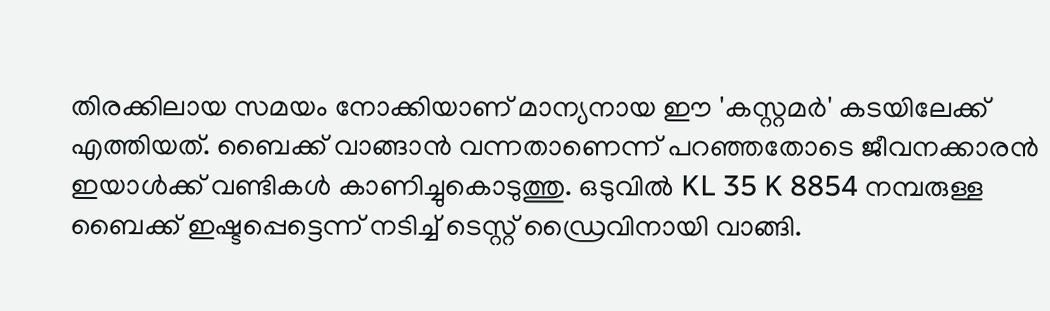തിരക്കിലായ സമയം നോക്കിയാണ് മാന്യനായ ഈ 'കസ്റ്റമർ' കടയിലേക്ക് എത്തിയത്. ബൈക്ക് വാങ്ങാൻ വന്നതാണെന്ന് പറഞ്ഞതോടെ ജീവനക്കാരൻ ഇയാൾക്ക് വണ്ടികൾ കാണിച്ചുകൊടുത്തു. ഒടുവിൽ KL 35 K 8854 നമ്പരുള്ള ബൈക്ക് ഇഷ്ടപ്പെട്ടെന്ന് നടിച്ച് ടെസ്റ്റ് ഡ്രൈവിനായി വാങ്ങി.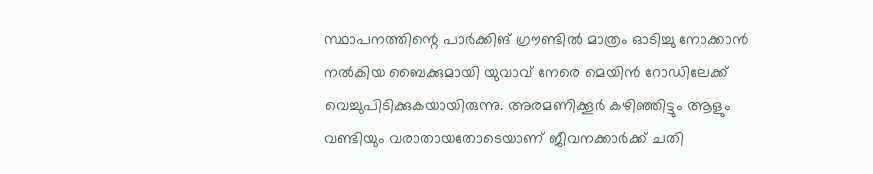സ്ഥാപനത്തിന്റെ പാർക്കിങ് ഗ്രൗണ്ടിൽ മാത്രം ഓടിച്ചു നോക്കാൻ നൽകിയ ബൈക്കുമായി യുവാവ് നേരെ മെയിൻ റോഡിലേക്ക് വെച്ചുപിടിക്കുകയായിരുന്നു. അരമണിക്കൂർ കഴിഞ്ഞിട്ടും ആളും വണ്ടിയും വരാതായതോടെയാണ് ജീവനക്കാർക്ക് ചതി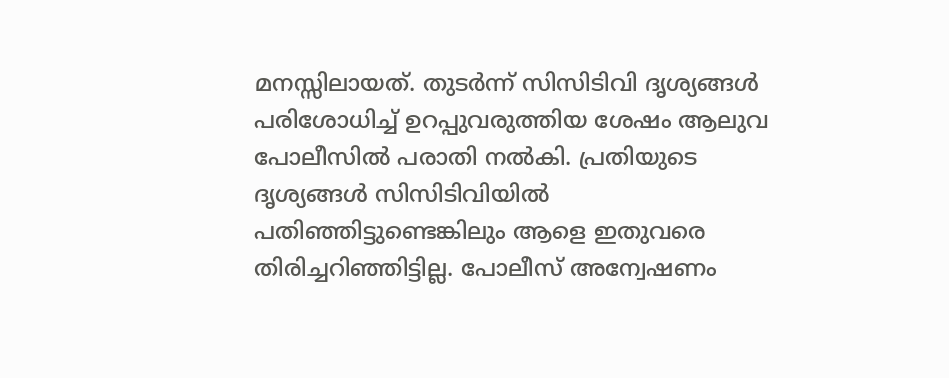മനസ്സിലായത്. തുടർന്ന് സിസിടിവി ദൃശ്യങ്ങൾ പരിശോധിച്ച് ഉറപ്പുവരുത്തിയ ശേഷം ആലുവ പോലീസിൽ പരാതി നൽകി. പ്രതിയുടെ ദൃശ്യങ്ങൾ സിസിടിവിയിൽ പതിഞ്ഞിട്ടുണ്ടെങ്കിലും ആളെ ഇതുവരെ തിരിച്ചറിഞ്ഞിട്ടില്ല. പോലീസ് അന്വേഷണം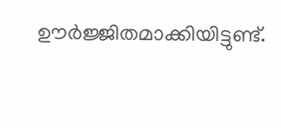ഊർജ്ജിതമാക്കിയിട്ടുണ്ട്.